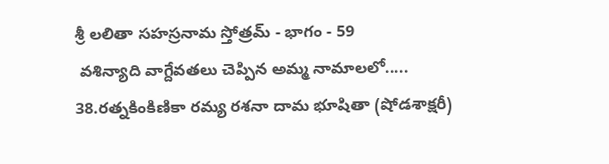శ్రీ లలితా సహస్రనామ స్తోత్రమ్ - భాగం - 59
 వశిన్యాది వాగ్దేవతలు చెప్పిన అమ్మ నామాలలో.....
38.రత్నకింకిణికా రమ్య రశనా దామ భూషితా (షోడశాక్షరీ)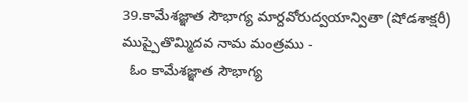39.కామేశజ్ఞాత సౌభాగ్య మార్దవోరుద్వయాన్వితా (షోడశాక్షరీ)
ముప్పైతొమ్మిదవ నామ మంత్రము -
  ఓం కామేశజ్ఞాత సౌభాగ్య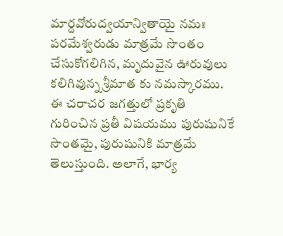మార్దవోరుద్వయాన్వితాయై నమః
పరమేశ్వరుడు మాత్రమే సొంతం చేసుకోగలిగిన, మృదువైన ఊరువులు కలిగివున్న శ్రీమాత కు నమస్కారము.
ఈ చరాచర జగత్తులో ప్రకృతి గురించిన ప్రతీ విషయము పురుషునికే సొంతమై, పురుషునికి మాత్రమే తెలుస్తుంది. అలాగే, భార్య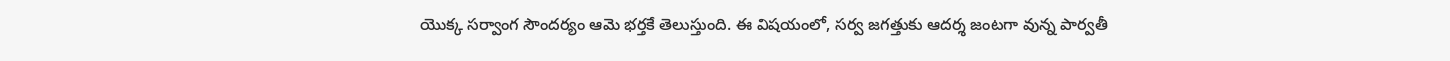యొక్క సర్వాంగ సౌందర్యం ఆమె భర్తకే తెలుస్తుంది. ఈ విషయంలో, సర్వ జగత్తుకు ఆదర్శ జంటగా వున్న పార్వతీ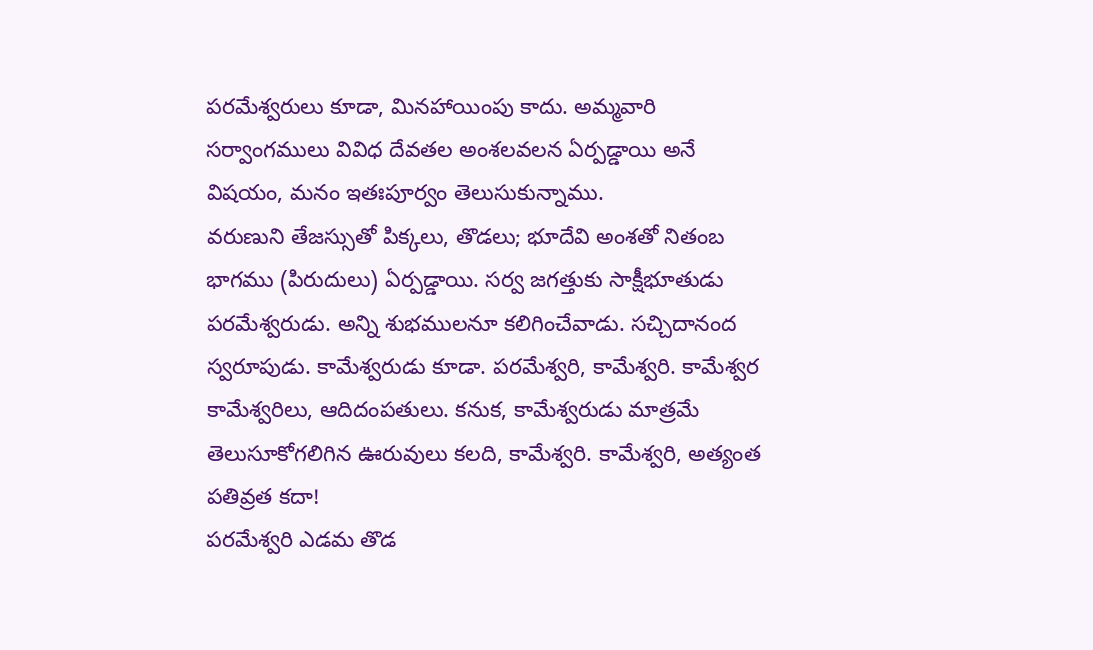పరమేశ్వరులు కూడా, మినహాయింపు కాదు. అమ్మవారి సర్వాంగములు వివిధ దేవతల అంశలవలన ఏర్పడ్డాయి అనే విషయం, మనం ఇతఃపూర్వం తెలుసుకున్నాము.
వరుణుని తేజస్సుతో పిక్కలు, తొడలు; భూదేవి అంశతో నితంబ భాగము (పిరుదులు) ఏర్పడ్డాయి. సర్వ జగత్తుకు సాక్షీభూతుడు పరమేశ్వరుడు. అన్ని శుభములనూ కలిగించేవాడు. సచ్చిదానంద స్వరూపుడు. కామేశ్వరుడు కూడా. పరమేశ్వరి, కామేశ్వరి. కామేశ్వర కామేశ్వరిలు, ఆదిదంపతులు. కనుక, కామేశ్వరుడు మాత్రమే తెలుసూకోగలిగిన ఊరువులు కలది, కామేశ్వరి. కామేశ్వరి, అత్యంత పతివ్రత కదా!
పరమేశ్వరి ఎడమ తొడ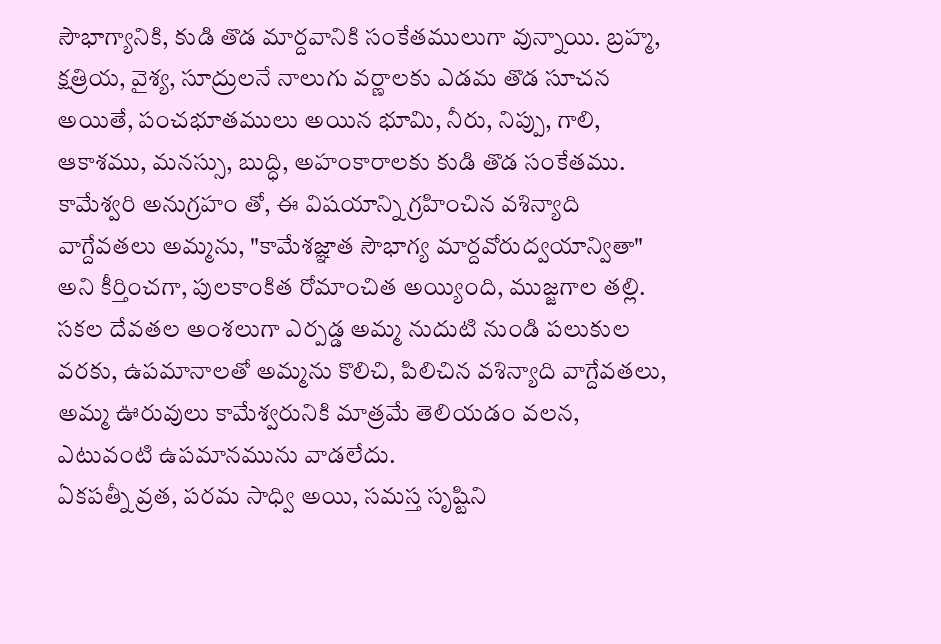సౌభాగ్యానికి, కుడి తొడ మార్దవానికి సంకేతములుగా వున్నాయి. బ్రహ్మ, క్షత్రియ, వైశ్య, సూద్రులనే నాలుగు వర్ణాలకు ఎడమ తొడ సూచన అయితే, పంచభూతములు అయిన భూమి, నీరు, నిప్పు, గాలి, ఆకాశము, మనస్సు, బుద్ధి, అహంకారాలకు కుడి తొడ సంకేతము. కామేశ్వరి అనుగ్రహం తో, ఈ విషయాన్ని గ్రహించిన వశిన్యాది వాగ్దేవతలు అమ్మను, "కామేశజ్ఞాత సౌభాగ్య మార్దవోరుద్వయాన్వితా" అని కీర్తించగా, పులకాంకిత రోమాంచిత అయ్యింది, ముజ్జగాల తల్లి.
సకల దేవతల అంశలుగా ఎర్పడ్డ అమ్మ నుదుటి నుండి పలుకుల వరకు, ఉపమానాలతో అమ్మను కొలిచి, పిలిచిన వశిన్యాది వాగ్దేవతలు, అమ్మ ఊరువులు కామేశ్వరునికి మాత్రమే తెలియడం వలన, ఎటువంటి ఉపమానమును వాడలేదు.
ఏకపత్నీ వ్రత, పరమ సాధ్వి అయి, సమస్త సృష్టిని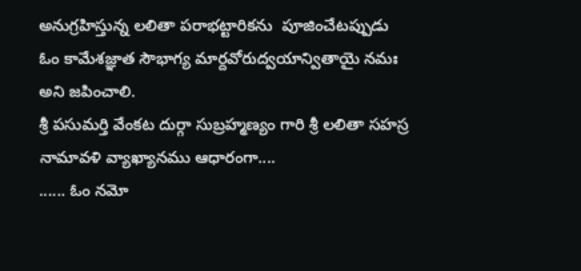అనుగ్రహిస్తున్న లలితా పరాభట్టారికను  పూజించేటప్పుడు
ఓం కామేశజ్ఞాత సౌభాగ్య మార్దవోరుద్వయాన్వితాయై నమః అని జపించాలి.
శ్రీ పసుమర్తి వేంకట దుర్గా సుబ్రహ్మణ్యం గారి శ్రీ లలితా సహస్ర నామావళి వ్యాఖ్యానము ఆధారంగా....
...... ఓం నమో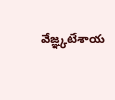వేజ్ఞ్కటేశాయ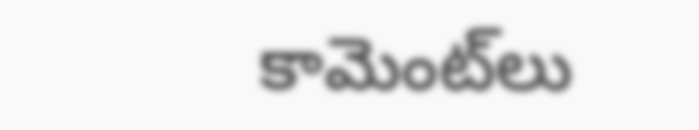కామెంట్‌లు